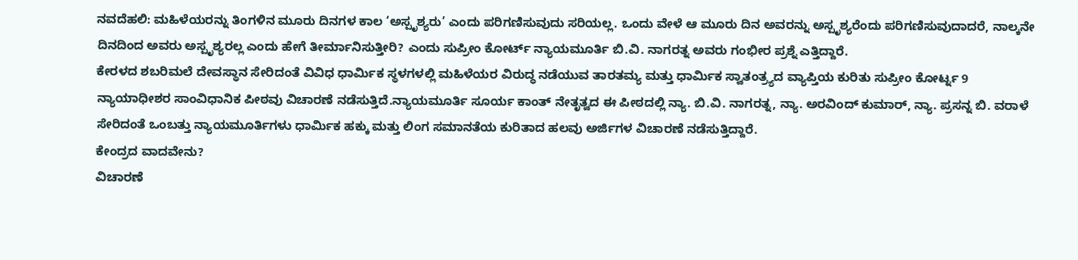ನವದೆಹಲಿ: ಮಹಿಳೆಯರನ್ನು ತಿಂಗಳಿನ ಮೂರು ದಿನಗಳ ಕಾಲ ‘ಅಸ್ಪೃಶ್ಯರು’ ಎಂದು ಪರಿಗಣಿಸುವುದು ಸರಿಯಲ್ಲ. ಒಂದು ವೇಳೆ ಆ ಮೂರು ದಿನ ಅವರನ್ನು ಅಸ್ಪೃಶ್ಯರೆಂದು ಪರಿಗಣಿಸುವುದಾದರೆ, ನಾಲ್ಕನೇ ದಿನದಿಂದ ಅವರು ಅಸ್ಪೃಶ್ಯರಲ್ಲ ಎಂದು ಹೇಗೆ ತೀರ್ಮಾನಿಸುತ್ತೀರಿ? ಎಂದು ಸುಪ್ರೀಂ ಕೋರ್ಟ್ ನ್ಯಾಯಮೂರ್ತಿ ಬಿ.ವಿ. ನಾಗರತ್ನ ಅವರು ಗಂಭೀರ ಪ್ರಶ್ನೆ ಎತ್ತಿದ್ದಾರೆ.
ಕೇರಳದ ಶಬರಿಮಲೆ ದೇವಸ್ಥಾನ ಸೇರಿದಂತೆ ವಿವಿಧ ಧಾರ್ಮಿಕ ಸ್ಥಳಗಳಲ್ಲಿ ಮಹಿಳೆಯರ ವಿರುದ್ಧ ನಡೆಯುವ ತಾರತಮ್ಯ ಮತ್ತು ಧಾರ್ಮಿಕ ಸ್ವಾತಂತ್ರ್ಯದ ವ್ಯಾಪ್ತಿಯ ಕುರಿತು ಸುಪ್ರೀಂ ಕೋರ್ಟ್ನ 9 ನ್ಯಾಯಾಧೀಶರ ಸಾಂವಿಧಾನಿಕ ಪೀಠವು ವಿಚಾರಣೆ ನಡೆಸುತ್ತಿದೆ.ನ್ಯಾಯಮೂರ್ತಿ ಸೂರ್ಯ ಕಾಂತ್ ನೇತೃತ್ವದ ಈ ಪೀಠದಲ್ಲಿ ನ್ಯಾ. ಬಿ.ವಿ. ನಾಗರತ್ನ, ನ್ಯಾ. ಅರವಿಂದ್ ಕುಮಾರ್, ನ್ಯಾ. ಪ್ರಸನ್ನ ಬಿ. ವರಾಳೆ ಸೇರಿದಂತೆ ಒಂಬತ್ತು ನ್ಯಾಯಮೂರ್ತಿಗಳು ಧಾರ್ಮಿಕ ಹಕ್ಕು ಮತ್ತು ಲಿಂಗ ಸಮಾನತೆಯ ಕುರಿತಾದ ಹಲವು ಅರ್ಜಿಗಳ ವಿಚಾರಣೆ ನಡೆಸುತ್ತಿದ್ದಾರೆ.
ಕೇಂದ್ರದ ವಾದವೇನು?
ವಿಚಾರಣೆ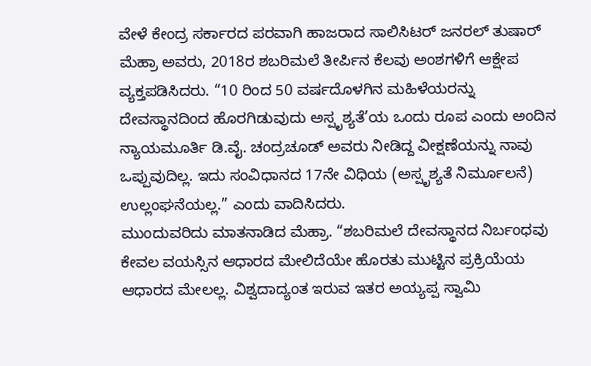ವೇಳೆ ಕೇಂದ್ರ ಸರ್ಕಾರದ ಪರವಾಗಿ ಹಾಜರಾದ ಸಾಲಿಸಿಟರ್ ಜನರಲ್ ತುಷಾರ್ ಮೆಹ್ರಾ ಅವರು, 2018ರ ಶಬರಿಮಲೆ ತೀರ್ಪಿನ ಕೆಲವು ಅಂಶಗಳಿಗೆ ಆಕ್ಷೇಪ ವ್ಯಕ್ತಪಡಿಸಿದರು. “10 ರಿಂದ 50 ವರ್ಷದೊಳಗಿನ ಮಹಿಳೆಯರನ್ನು ದೇವಸ್ಥಾನದಿಂದ ಹೊರಗಿಡುವುದು ಅಸ್ಪೃಶ್ಯತೆ’ಯ ಒಂದು ರೂಪ ಎಂದು ಅಂದಿನ ನ್ಯಾಯಮೂರ್ತಿ ಡಿ.ವೈ. ಚಂದ್ರಚೂಡ್ ಅವರು ನೀಡಿದ್ದ ವೀಕ್ಷಣೆಯನ್ನು ನಾವು ಒಪ್ಪುವುದಿಲ್ಲ. ಇದು ಸಂವಿಧಾನದ 17ನೇ ವಿಧಿಯ (ಅಸ್ಪೃಶ್ಯತೆ ನಿರ್ಮೂಲನೆ) ಉಲ್ಲಂಘನೆಯಲ್ಲ.” ಎಂದು ವಾದಿಸಿದರು.
ಮುಂದುವರಿದು ಮಾತನಾಡಿದ ಮೆಹ್ರಾ. “ಶಬರಿಮಲೆ ದೇವಸ್ಥಾನದ ನಿರ್ಬಂಧವು ಕೇವಲ ವಯಸ್ಸಿನ ಆಧಾರದ ಮೇಲಿದೆಯೇ ಹೊರತು ಮುಟ್ಟಿನ ಪ್ರಕ್ರಿಯೆಯ ಆಧಾರದ ಮೇಲಲ್ಲ. ವಿಶ್ವದಾದ್ಯಂತ ಇರುವ ಇತರ ಅಯ್ಯಪ್ಪ ಸ್ವಾಮಿ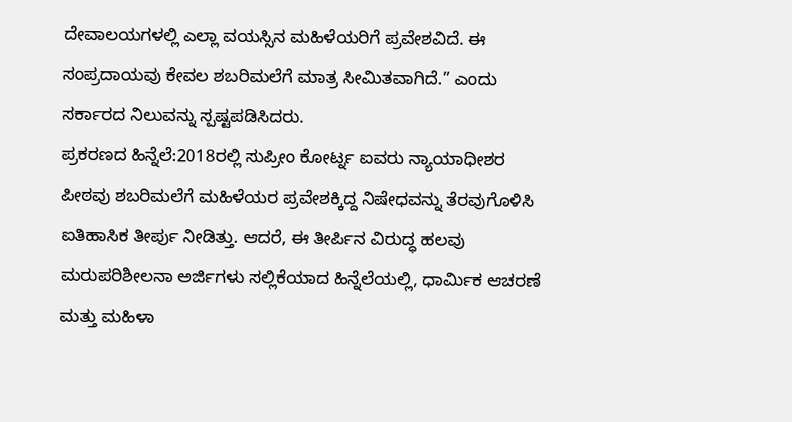ದೇವಾಲಯಗಳಲ್ಲಿ ಎಲ್ಲಾ ವಯಸ್ಸಿನ ಮಹಿಳೆಯರಿಗೆ ಪ್ರವೇಶವಿದೆ. ಈ ಸಂಪ್ರದಾಯವು ಕೇವಲ ಶಬರಿಮಲೆಗೆ ಮಾತ್ರ ಸೀಮಿತವಾಗಿದೆ.” ಎಂದು ಸರ್ಕಾರದ ನಿಲುವನ್ನು ಸ್ಪಷ್ಟಪಡಿಸಿದರು.
ಪ್ರಕರಣದ ಹಿನ್ನೆಲೆ:2018ರಲ್ಲಿ ಸುಪ್ರೀಂ ಕೋರ್ಟ್ನ ಐವರು ನ್ಯಾಯಾಧೀಶರ ಪೀಠವು ಶಬರಿಮಲೆಗೆ ಮಹಿಳೆಯರ ಪ್ರವೇಶಕ್ಕಿದ್ದ ನಿಷೇಧವನ್ನು ತೆರವುಗೊಳಿಸಿ ಐತಿಹಾಸಿಕ ತೀರ್ಪು ನೀಡಿತ್ತು. ಆದರೆ, ಈ ತೀರ್ಪಿನ ವಿರುದ್ಧ ಹಲವು ಮರುಪರಿಶೀಲನಾ ಅರ್ಜಿಗಳು ಸಲ್ಲಿಕೆಯಾದ ಹಿನ್ನೆಲೆಯಲ್ಲಿ, ಧಾರ್ಮಿಕ ಆಚರಣೆ ಮತ್ತು ಮಹಿಳಾ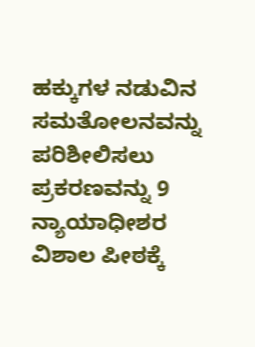ಹಕ್ಕುಗಳ ನಡುವಿನ ಸಮತೋಲನವನ್ನು ಪರಿಶೀಲಿಸಲು ಪ್ರಕರಣವನ್ನು 9 ನ್ಯಾಯಾಧೀಶರ ವಿಶಾಲ ಪೀಠಕ್ಕೆ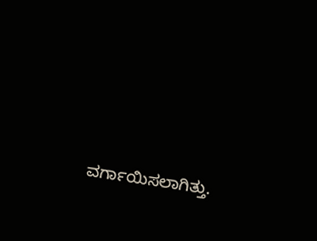ವರ್ಗಾಯಿಸಲಾಗಿತ್ತು.